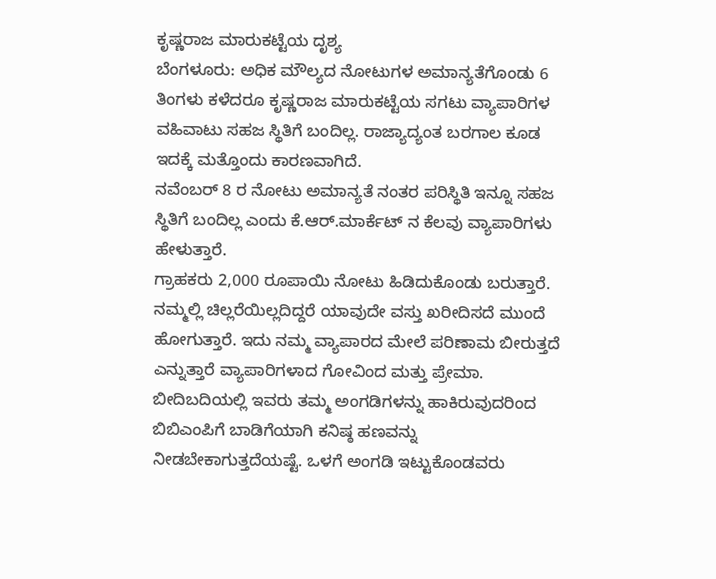ಕೃಷ್ಣರಾಜ ಮಾರುಕಟ್ಟೆಯ ದೃಶ್ಯ
ಬೆಂಗಳೂರು: ಅಧಿಕ ಮೌಲ್ಯದ ನೋಟುಗಳ ಅಮಾನ್ಯತೆಗೊಂಡು 6 ತಿಂಗಳು ಕಳೆದರೂ ಕೃಷ್ಣರಾಜ ಮಾರುಕಟ್ಟೆಯ ಸಗಟು ವ್ಯಾಪಾರಿಗಳ ವಹಿವಾಟು ಸಹಜ ಸ್ಥಿತಿಗೆ ಬಂದಿಲ್ಲ. ರಾಜ್ಯಾದ್ಯಂತ ಬರಗಾಲ ಕೂಡ ಇದಕ್ಕೆ ಮತ್ತೊಂದು ಕಾರಣವಾಗಿದೆ.
ನವೆಂಬರ್ 8 ರ ನೋಟು ಅಮಾನ್ಯತೆ ನಂತರ ಪರಿಸ್ಥಿತಿ ಇನ್ನೂ ಸಹಜ ಸ್ಥಿತಿಗೆ ಬಂದಿಲ್ಲ ಎಂದು ಕೆ.ಆರ್.ಮಾರ್ಕೆಟ್ ನ ಕೆಲವು ವ್ಯಾಪಾರಿಗಳು ಹೇಳುತ್ತಾರೆ.
ಗ್ರಾಹಕರು 2,000 ರೂಪಾಯಿ ನೋಟು ಹಿಡಿದುಕೊಂಡು ಬರುತ್ತಾರೆ. ನಮ್ಮಲ್ಲಿ ಚಿಲ್ಲರೆಯಿಲ್ಲದಿದ್ದರೆ ಯಾವುದೇ ವಸ್ತು ಖರೀದಿಸದೆ ಮುಂದೆ ಹೋಗುತ್ತಾರೆ. ಇದು ನಮ್ಮ ವ್ಯಾಪಾರದ ಮೇಲೆ ಪರಿಣಾಮ ಬೀರುತ್ತದೆ ಎನ್ನುತ್ತಾರೆ ವ್ಯಾಪಾರಿಗಳಾದ ಗೋವಿಂದ ಮತ್ತು ಪ್ರೇಮಾ. ಬೀದಿಬದಿಯಲ್ಲಿ ಇವರು ತಮ್ಮ ಅಂಗಡಿಗಳನ್ನು ಹಾಕಿರುವುದರಿಂದ ಬಿಬಿಎಂಪಿಗೆ ಬಾಡಿಗೆಯಾಗಿ ಕನಿಷ್ಠ ಹಣವನ್ನು ನೀಡಬೇಕಾಗುತ್ತದೆಯಷ್ಟೆ. ಒಳಗೆ ಅಂಗಡಿ ಇಟ್ಟುಕೊಂಡವರು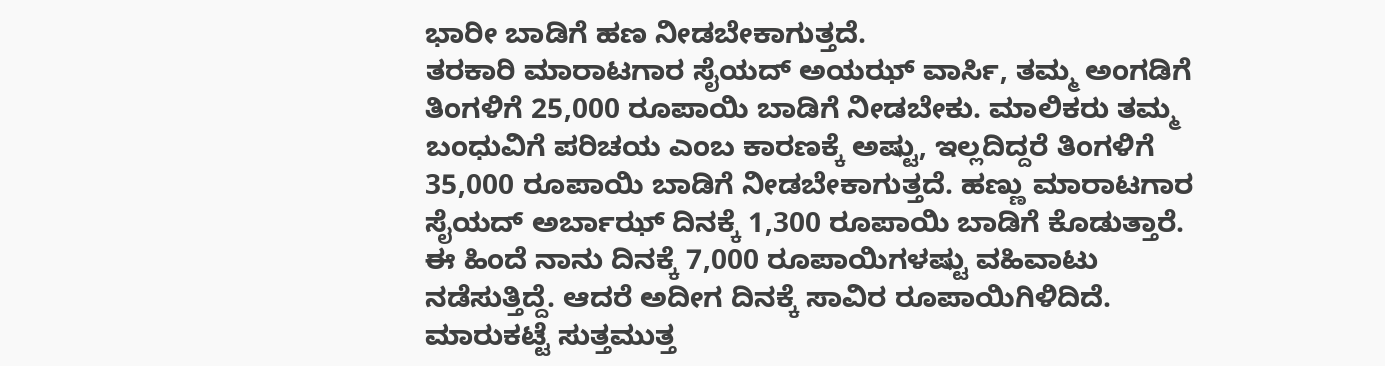ಭಾರೀ ಬಾಡಿಗೆ ಹಣ ನೀಡಬೇಕಾಗುತ್ತದೆ.
ತರಕಾರಿ ಮಾರಾಟಗಾರ ಸೈಯದ್ ಅಯಝ್ ವಾರ್ಸಿ, ತಮ್ಮ ಅಂಗಡಿಗೆ ತಿಂಗಳಿಗೆ 25,000 ರೂಪಾಯಿ ಬಾಡಿಗೆ ನೀಡಬೇಕು. ಮಾಲಿಕರು ತಮ್ಮ ಬಂಧುವಿಗೆ ಪರಿಚಯ ಎಂಬ ಕಾರಣಕ್ಕೆ ಅಷ್ಟು, ಇಲ್ಲದಿದ್ದರೆ ತಿಂಗಳಿಗೆ 35,000 ರೂಪಾಯಿ ಬಾಡಿಗೆ ನೀಡಬೇಕಾಗುತ್ತದೆ. ಹಣ್ಣು ಮಾರಾಟಗಾರ ಸೈಯದ್ ಅರ್ಬಾಝ್ ದಿನಕ್ಕೆ 1,300 ರೂಪಾಯಿ ಬಾಡಿಗೆ ಕೊಡುತ್ತಾರೆ.
ಈ ಹಿಂದೆ ನಾನು ದಿನಕ್ಕೆ 7,000 ರೂಪಾಯಿಗಳಷ್ಟು ವಹಿವಾಟು ನಡೆಸುತ್ತಿದ್ದೆ. ಆದರೆ ಅದೀಗ ದಿನಕ್ಕೆ ಸಾವಿರ ರೂಪಾಯಿಗಿಳಿದಿದೆ. ಮಾರುಕಟ್ಟೆ ಸುತ್ತಮುತ್ತ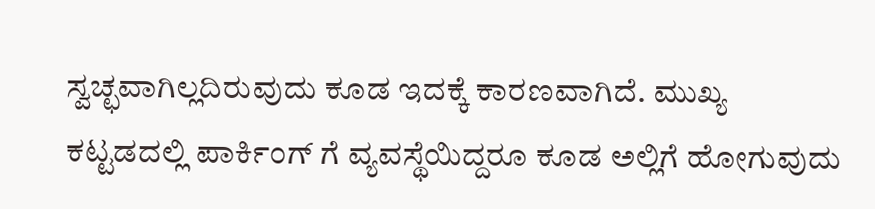ಸ್ವಚ್ಛವಾಗಿಲ್ಲದಿರುವುದು ಕೂಡ ಇದಕ್ಕೆ ಕಾರಣವಾಗಿದೆ. ಮುಖ್ಯ ಕಟ್ಟಡದಲ್ಲಿ ಪಾರ್ಕಿಂಗ್ ಗೆ ವ್ಯವಸ್ಥೆಯಿದ್ದರೂ ಕೂಡ ಅಲ್ಲಿಗೆ ಹೋಗುವುದು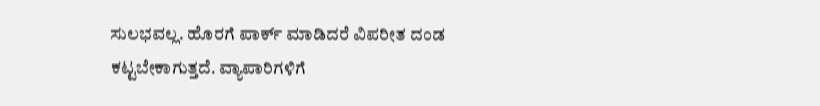ಸುಲಭವಲ್ಲ. ಹೊರಗೆ ಪಾರ್ಕ್ ಮಾಡಿದರೆ ವಿಪರೀತ ದಂಡ ಕಟ್ಟಬೇಕಾಗುತ್ತದೆ. ವ್ಯಾಪಾರಿಗಳಿಗೆ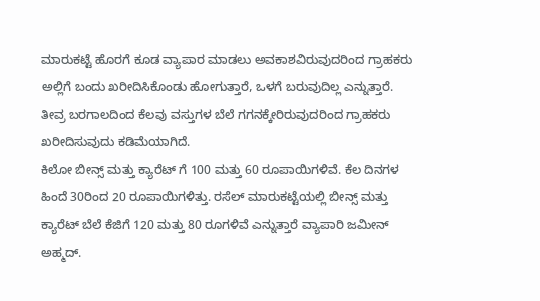ಮಾರುಕಟ್ಟೆ ಹೊರಗೆ ಕೂಡ ವ್ಯಾಪಾರ ಮಾಡಲು ಅವಕಾಶವಿರುವುದರಿಂದ ಗ್ರಾಹಕರು ಅಲ್ಲಿಗೆ ಬಂದು ಖರೀದಿಸಿಕೊಂಡು ಹೋಗುತ್ತಾರೆ, ಒಳಗೆ ಬರುವುದಿಲ್ಲ ಎನ್ನುತ್ತಾರೆ.
ತೀವ್ರ ಬರಗಾಲದಿಂದ ಕೆಲವು ವಸ್ತುಗಳ ಬೆಲೆ ಗಗನಕ್ಕೇರಿರುವುದರಿಂದ ಗ್ರಾಹಕರು ಖರೀದಿಸುವುದು ಕಡಿಮೆಯಾಗಿದೆ.
ಕಿಲೋ ಬೀನ್ಸ್ ಮತ್ತು ಕ್ಯಾರೆಟ್ ಗೆ 100 ಮತ್ತು 60 ರೂಪಾಯಿಗಳಿವೆ. ಕೆಲ ದಿನಗಳ ಹಿಂದೆ 30ರಿಂದ 20 ರೂಪಾಯಿಗಳಿತ್ತು. ರಸೆಲ್ ಮಾರುಕಟ್ಟೆಯಲ್ಲಿ ಬೀನ್ಸ್ ಮತ್ತು ಕ್ಯಾರೆಟ್ ಬೆಲೆ ಕೆಜಿಗೆ 120 ಮತ್ತು 80 ರೂಗಳಿವೆ ಎನ್ನುತ್ತಾರೆ ವ್ಯಾಪಾರಿ ಜಮೀನ್ ಅಹ್ಮದ್.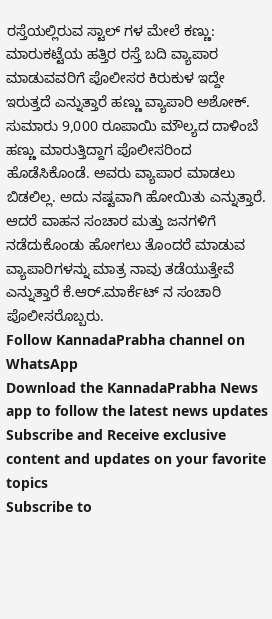ರಸ್ತೆಯಲ್ಲಿರುವ ಸ್ಟಾಲ್ ಗಳ ಮೇಲೆ ಕಣ್ಣು: ಮಾರುಕಟ್ಟೆಯ ಹತ್ತಿರ ರಸ್ತೆ ಬದಿ ವ್ಯಾಪಾರ ಮಾಡುವವರಿಗೆ ಪೊಲೀಸರ ಕಿರುಕುಳ ಇದ್ದೇ ಇರುತ್ತದೆ ಎನ್ನುತ್ತಾರೆ ಹಣ್ಣು ವ್ಯಾಪಾರಿ ಅಶೋಕ್. ಸುಮಾರು 9,000 ರೂಪಾಯಿ ಮೌಲ್ಯದ ದಾಳಿಂಬೆ ಹಣ್ಣು ಮಾರುತ್ತಿದ್ದಾಗ ಪೊಲೀಸರಿಂದ ಹೊಡೆಸಿಕೊಂಡೆ. ಅವರು ವ್ಯಾಪಾರ ಮಾಡಲು ಬಿಡಲಿಲ್ಲ. ಅದು ನಷ್ಟವಾಗಿ ಹೋಯಿತು ಎನ್ನುತ್ತಾರೆ.
ಆದರೆ ವಾಹನ ಸಂಚಾರ ಮತ್ತು ಜನಗಳಿಗೆ ನಡೆದುಕೊಂಡು ಹೋಗಲು ತೊಂದರೆ ಮಾಡುವ ವ್ಯಾಪಾರಿಗಳನ್ನು ಮಾತ್ರ ನಾವು ತಡೆಯುತ್ತೇವೆ ಎನ್ನುತ್ತಾರೆ ಕೆ.ಆರ್.ಮಾರ್ಕೆಟ್ ನ ಸಂಚಾರಿ ಪೊಲೀಸರೊಬ್ಬರು.
Follow KannadaPrabha channel on WhatsApp
Download the KannadaPrabha News app to follow the latest news updates
Subscribe and Receive exclusive content and updates on your favorite topics
Subscribe to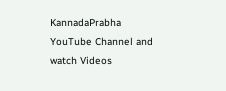KannadaPrabha YouTube Channel and watch Videos